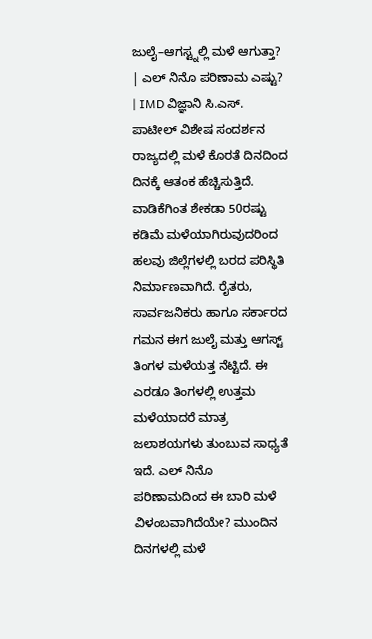ಜುಲೈ–ಆಗಸ್ಟ್ನಲ್ಲಿ ಮಳೆ ಆಗುತ್ತಾ? | ಎಲ್ ನಿನೊ ಪರಿಣಾಮ ಎಷ್ಟು? | IMD ವಿಜ್ಞಾನಿ ಸಿ.ಎಸ್. ಪಾಟೀಲ್ ವಿಶೇಷ ಸಂದರ್ಶನ
ರಾಜ್ಯದಲ್ಲಿ ಮಳೆ ಕೊರತೆ ದಿನದಿಂದ ದಿನಕ್ಕೆ ಆತಂಕ ಹೆಚ್ಚಿಸುತ್ತಿದೆ. ವಾಡಿಕೆಗಿಂತ ಶೇಕಡಾ 50ರಷ್ಟು ಕಡಿಮೆ ಮಳೆಯಾಗಿರುವುದರಿಂದ ಹಲವು ಜಿಲ್ಲೆಗಳಲ್ಲಿ ಬರದ ಪರಿಸ್ಥಿತಿ ನಿರ್ಮಾಣವಾಗಿದೆ. ರೈತರು, ಸಾರ್ವಜನಿಕರು ಹಾಗೂ ಸರ್ಕಾರದ ಗಮನ ಈಗ ಜುಲೈ ಮತ್ತು ಆಗಸ್ಟ್ ತಿಂಗಳ ಮಳೆಯತ್ತ ನೆಟ್ಟಿದೆ. ಈ ಎರಡೂ ತಿಂಗಳಲ್ಲಿ ಉತ್ತಮ ಮಳೆಯಾದರೆ ಮಾತ್ರ ಜಲಾಶಯಗಳು ತುಂಬುವ ಸಾಧ್ಯತೆ ಇದೆ. ಎಲ್ ನಿನೊ ಪರಿಣಾಮದಿಂದ ಈ ಬಾರಿ ಮಳೆ ವಿಳಂಬವಾಗಿದೆಯೇ? ಮುಂದಿನ ದಿನಗಳಲ್ಲಿ ಮಳೆ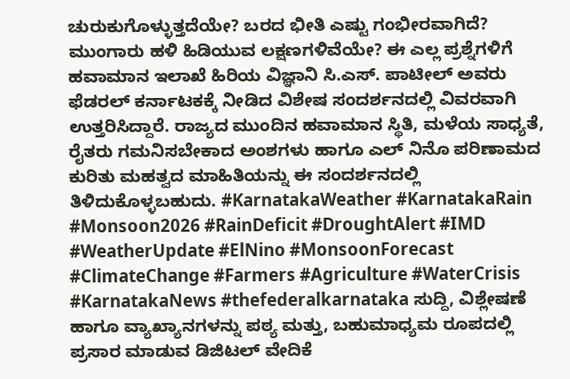ಚುರುಕುಗೊಳ್ಳುತ್ತದೆಯೇ? ಬರದ ಭೀತಿ ಎಷ್ಟು ಗಂಭೀರವಾಗಿದೆ? ಮುಂಗಾರು ಹಳಿ ಹಿಡಿಯುವ ಲಕ್ಷಣಗಳಿವೆಯೇ? ಈ ಎಲ್ಲ ಪ್ರಶ್ನೆಗಳಿಗೆ ಹವಾಮಾನ ಇಲಾಖೆ ಹಿರಿಯ ವಿಜ್ಞಾನಿ ಸಿ.ಎಸ್. ಪಾಟೀಲ್ ಅವರು ಫೆಡರಲ್ ಕರ್ನಾಟಕಕ್ಕೆ ನೀಡಿದ ವಿಶೇಷ ಸಂದರ್ಶನದಲ್ಲಿ ವಿವರವಾಗಿ ಉತ್ತರಿಸಿದ್ದಾರೆ. ರಾಜ್ಯದ ಮುಂದಿನ ಹವಾಮಾನ ಸ್ಥಿತಿ, ಮಳೆಯ ಸಾಧ್ಯತೆ, ರೈತರು ಗಮನಿಸಬೇಕಾದ ಅಂಶಗಳು ಹಾಗೂ ಎಲ್ ನಿನೊ ಪರಿಣಾಮದ ಕುರಿತು ಮಹತ್ವದ ಮಾಹಿತಿಯನ್ನು ಈ ಸಂದರ್ಶನದಲ್ಲಿ ತಿಳಿದುಕೊಳ್ಳಬಹುದು. #KarnatakaWeather #KarnatakaRain #Monsoon2026 #RainDeficit #DroughtAlert #IMD #WeatherUpdate #ElNino #MonsoonForecast #ClimateChange #Farmers #Agriculture #WaterCrisis #KarnatakaNews #thefederalkarnataka ಸುದ್ದಿ, ವಿಶ್ಲೇಷಣೆ ಹಾಗೂ ವ್ಯಾಖ್ಯಾನಗಳನ್ನು ಪಠ್ಯ ಮತ್ತು, ಬಹುಮಾಧ್ಯಮ ರೂಪದಲ್ಲಿ ಪ್ರಸಾರ ಮಾಡುವ ಡಿಜಿಟಲ್ ವೇದಿಕೆ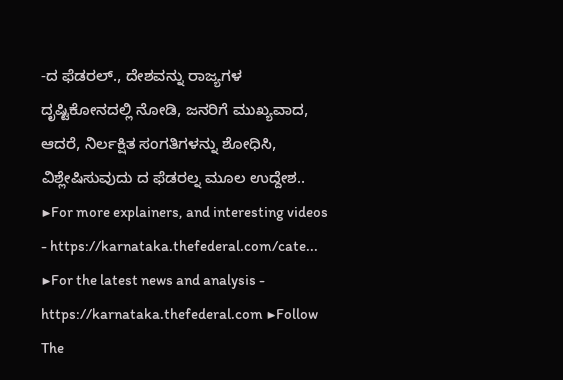-ದ ಫೆಡರಲ್., ದೇಶವನ್ನು ರಾಜ್ಯಗಳ ದೃಷ್ಟಿಕೋನದಲ್ಲಿ ನೋಡಿ, ಜನರಿಗೆ ಮುಖ್ಯವಾದ, ಆದರೆ, ನಿರ್ಲಕ್ಷಿತ ಸಂಗತಿಗಳನ್ನು ಶೋಧಿಸಿ, ವಿಶ್ಲೇಷಿಸುವುದು ದ ಫೆಡರಲ್ನ ಮೂಲ ಉದ್ದೇಶ.. ▶For more explainers, and interesting videos - https://karnataka.thefederal.com/cate... ▶For the latest news and analysis - https://karnataka.thefederal.com ▶Follow The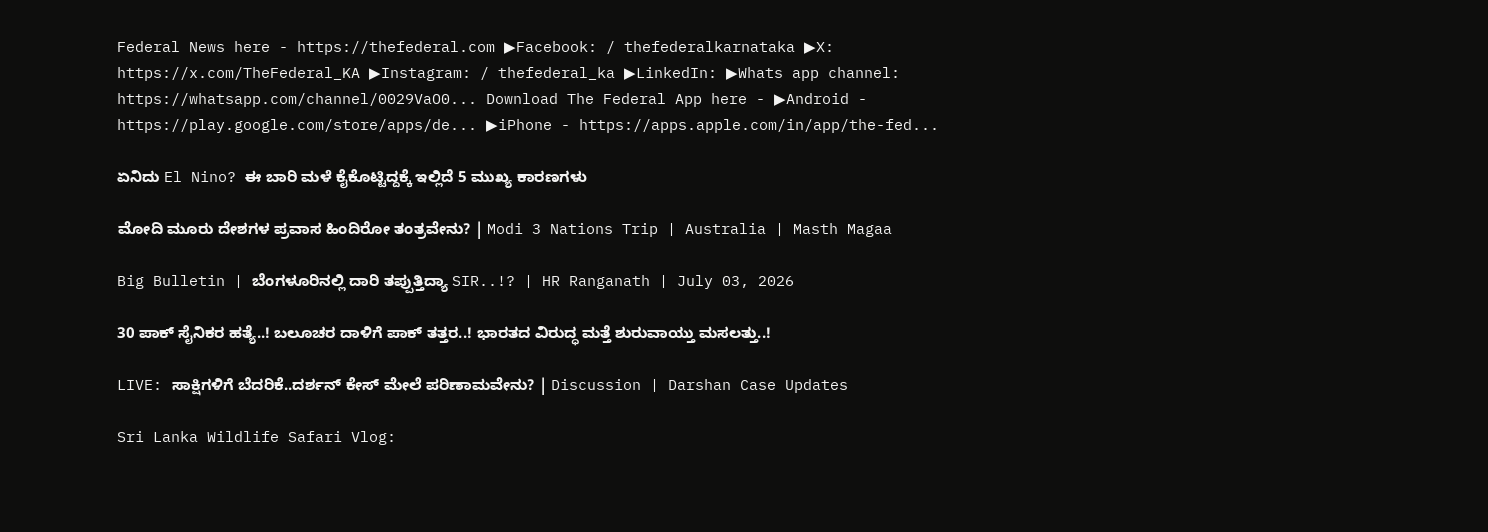Federal News here - https://thefederal.com ▶Facebook: / thefederalkarnataka ▶X: https://x.com/TheFederal_KA ▶Instagram: / thefederal_ka ▶LinkedIn: ▶Whats app channel: https://whatsapp.com/channel/0029VaO0... Download The Federal App here - ▶Android - https://play.google.com/store/apps/de... ▶iPhone - https://apps.apple.com/in/app/the-fed...

ಏನಿದು El Nino? ಈ ಬಾರಿ ಮಳೆ ಕೈಕೊಟ್ಟಿದ್ದಕ್ಕೆ ಇಲ್ಲಿದೆ 5 ಮುಖ್ಯ ಕಾರಣಗಳು

ಮೋದಿ ಮೂರು ದೇಶಗಳ ಪ್ರವಾಸ ಹಿಂದಿರೋ ತಂತ್ರವೇನು? | Modi 3 Nations Trip | Australia | Masth Magaa

Big Bulletin | ಬೆಂಗಳೂರಿನಲ್ಲಿ ದಾರಿ ತಪ್ಪುತ್ತಿದ್ಯಾ SIR..!? | HR Ranganath | July 03, 2026

30 ಪಾಕ್ ಸೈನಿಕರ ಹತ್ಯೆ..! ಬಲೂಚರ ದಾಳಿಗೆ ಪಾಕ್ ತತ್ತರ..! ಭಾರತದ ವಿರುದ್ಧ ಮತ್ತೆ ಶುರುವಾಯ್ತು ಮಸಲತ್ತು..!

LIVE: ಸಾಕ್ಷಿಗಳಿಗೆ ಬೆದರಿಕೆ..ದರ್ಶನ್ ಕೇಸ್ ಮೇಲೆ ಪರಿಣಾಮವೇನು? | Discussion | Darshan Case Updates

Sri Lanka Wildlife Safari Vlog: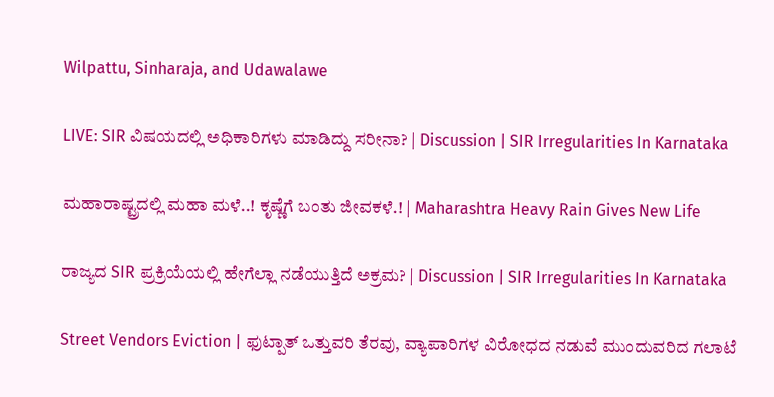Wilpattu, Sinharaja, and Udawalawe

LIVE: SIR ವಿಷಯದಲ್ಲಿ ಅಧಿಕಾರಿಗಳು ಮಾಡಿದ್ದು ಸರೀನಾ? | Discussion | SIR Irregularities In Karnataka

ಮಹಾರಾಷ್ಟ್ರದಲ್ಲಿ ಮಹಾ ಮಳೆ..! ಕೃಷ್ಣೆಗೆ ಬಂತು ಜೀವಕಳೆ.! | Maharashtra Heavy Rain Gives New Life

ರಾಜ್ಯದ SIR ಪ್ರಕ್ರಿಯೆಯಲ್ಲಿ ಹೇಗೆಲ್ಲಾ ನಡೆಯುತ್ತಿದೆ ಅಕ್ರಮ? | Discussion | SIR Irregularities In Karnataka

Street Vendors Eviction | ಫುಟ್ಪಾತ್ ಒತ್ತುವರಿ ತೆರವು, ವ್ಯಾಪಾರಿಗಳ ವಿರೋಧದ ನಡುವೆ ಮುಂದುವರಿದ ಗಲಾಟೆ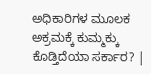ಅಧಿಕಾರಿಗಳ ಮೂಲಕ ಅಕ್ರಮಕ್ಕೆ ಕುಮ್ಮಕ್ಕು ಕೊಡ್ತಿದೆಯಾ ಸರ್ಕಾರ? |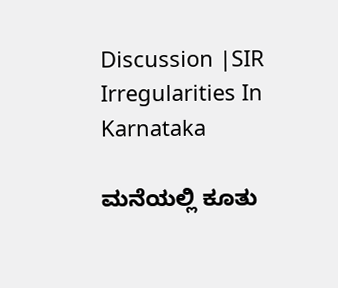Discussion |SIR Irregularities In Karnataka

ಮನೆಯಲ್ಲಿ ಕೂತು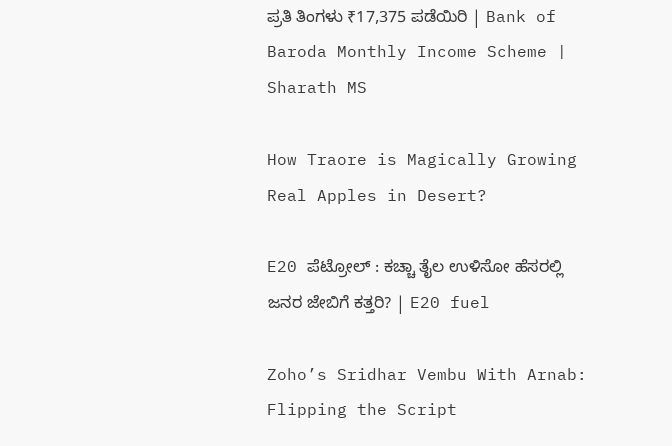ಪ್ರತಿ ತಿಂಗಳು ₹17,375 ಪಡೆಯಿರಿ | Bank of Baroda Monthly Income Scheme | Sharath MS

How Traore is Magically Growing Real Apples in Desert?

E20 ಪೆಟ್ರೋಲ್ : ಕಚ್ಚಾ ತೈಲ ಉಳಿಸೋ ಹೆಸರಲ್ಲಿ ಜನರ ಜೇಬಿಗೆ ಕತ್ತರಿ? | E20 fuel

Zoho’s Sridhar Vembu With Arnab: Flipping the Script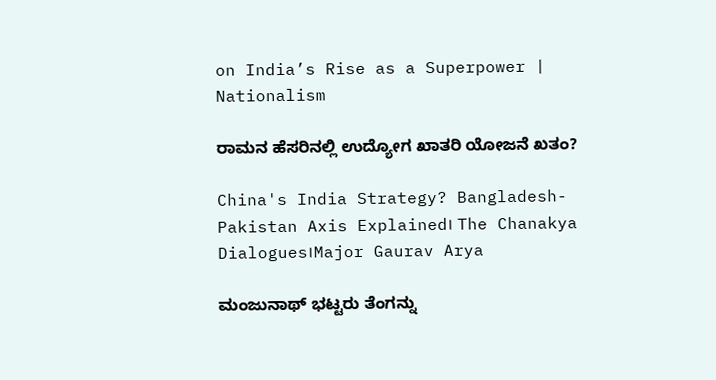on India’s Rise as a Superpower | Nationalism

ರಾಮನ ಹೆಸರಿನಲ್ಲಿ ಉದ್ಯೋಗ ಖಾತರಿ ಯೋಜನೆ ಖತಂ?

China's India Strategy? Bangladesh-Pakistan Axis Explained। The Chanakya Dialogues।Major Gaurav Arya

ಮಂಜುನಾಥ್ ಭಟ್ಟರು ತೆಂಗನ್ನು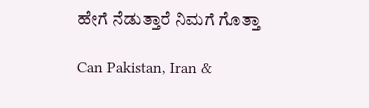ಹೇಗೆ ನೆಡುತ್ತಾರೆ ನಿಮಗೆ ಗೊತ್ತಾ

Can Pakistan, Iran &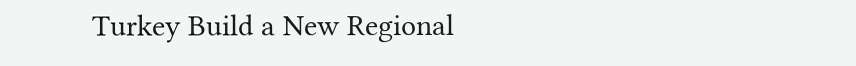Turkey Build a New Regional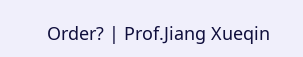Order? | Prof.Jiang Xueqin